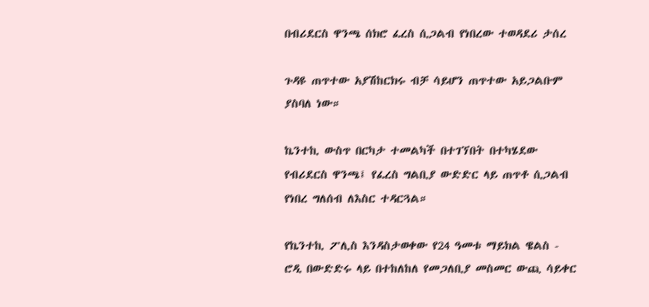በብሪደርስ ዋንጫ ሰክሮ ፈረስ ሲጋልብ የነበረው ተወዳደሪ ታሰረ

ጉዳዩ ጠጥተው አያሽከርክሩ ብቻ ሳይሆን ጠጥተው አይጋልቡም ያስባለ ነው።

ኬንተኪ ውስጥ በርካታ ተመልካች በተገኘበት በተካሄደው የብሪደርስ ዋንጫ፤ የፈረስ ግልቢያ ውድድር ላይ ጠጥቶ ሲጋልብ የነበረ ግለሰብ ለእስር ተዳርጓል።

የኬንተኪ ፖሊስ እንዳስታወቀው የ24 ዓመቱ ማይክል ዌልስ - ሮዲ በውድድሩ ላይ በተከለከለ የመጋለቢያ መስመር ውጪ ሳይቀር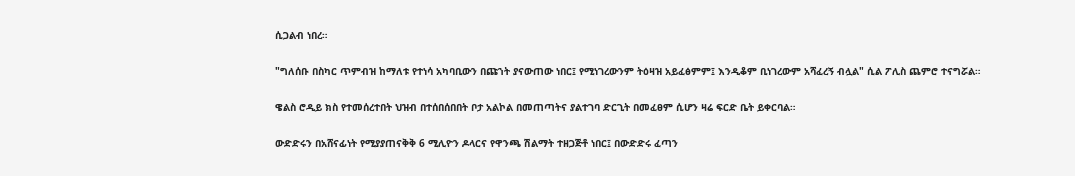ሲጋልብ ነበረ።

"ግለሰቡ በስካር ጥምብዝ ከማለቱ የተነሳ አካባቢውን በጩኀት ያናውጠው ነበር፤ የሚነገረውንም ትዕዛዝ አይፈፅምም፤ እንዲቆም ቢነገረውም አሻፈረኝ ብሏል" ሲል ፖሊስ ጨምሮ ተናግሯል።

ዌልስ ሮዲይ ክስ የተመሰረተበት ህዝብ በተሰበሰበበት ቦታ አልኮል በመጠጣትና ያልተገባ ድርጊት በመፈፀም ሲሆን ዛሬ ፍርድ ቤት ይቀርባል።

ውድድሩን በአሸናፊነት የሚያያጠናቅቅ 6 ሚሊዮን ዶላርና የዋንጫ ሽልማት ተዘጋጅቶ ነበር፤ በውድድሩ ፈጣን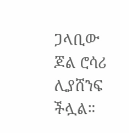ጋላቢው ጆል ሮሳሪ ሊያሸንፍ ችሏል።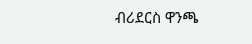ብሪደርስ ዋንጫ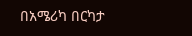በአሜሪካ በርካታ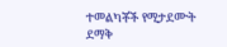ተመልካቾች የሚታደሙት ደማቅ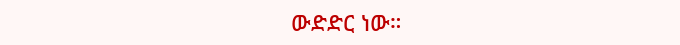ውድድር ነው።